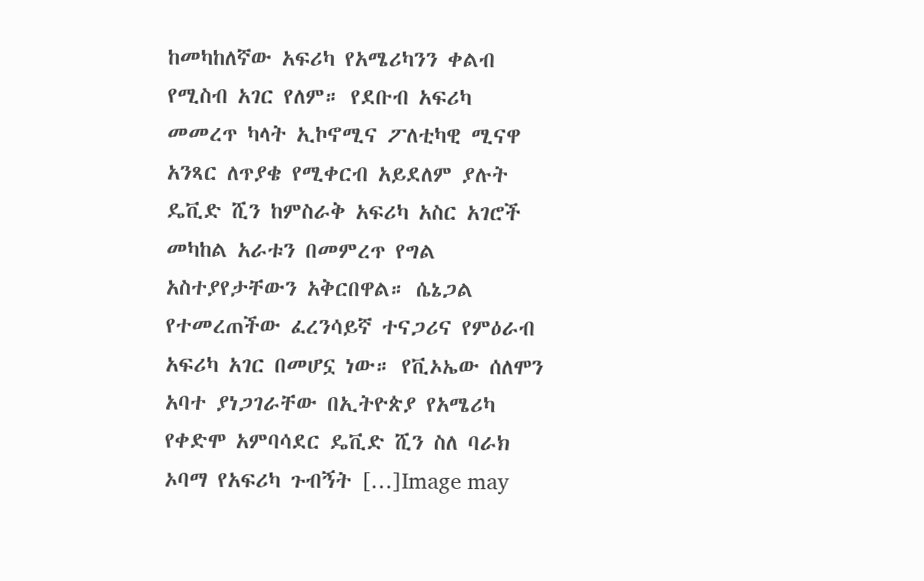ከመካከለኛው አፍሪካ የአሜሪካንን ቀልብ የሚስብ አገር የለም። የደቡብ አፍሪካ መመረጥ ካላት ኢኮኖሚና ፖለቲካዊ ሚናዋ አንጻር ለጥያቄ የሚቀርብ አይደለም ያሉት ዴቪድ ሺን ከምስራቅ አፍሪካ አስር አገሮች መካከል አራቱን በመምረጥ የግል አስተያየታቸውን አቅርበዋል። ሴኔጋል የተመረጠችው ፈረንሳይኛ ተናጋሪና የምዕራብ አፍሪካ አገር በመሆኗ ነው። የቪኦኤው ሰለሞን አባተ ያነጋገራቸው በኢትዮጵያ የአሜሪካ የቀድሞ አምባሳደር ዴቪድ ሺን ስለ ባራክ ኦባማ የአፍሪካ ጉብኝት […]Image may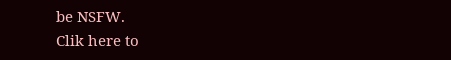be NSFW.
Clik here to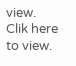view.
Clik here to view.